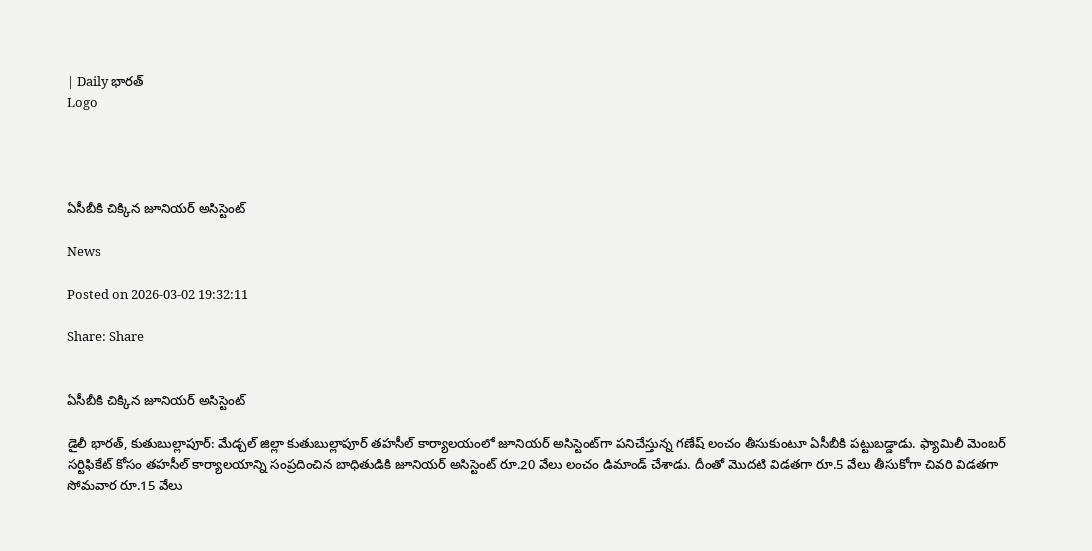| Daily భారత్
Logo




ఏసీబీకి చిక్కిన జూనియర్‌ అసిస్టెంట్‌

News

Posted on 2026-03-02 19:32:11

Share: Share


ఏసీబీకి చిక్కిన జూనియర్‌ అసిస్టెంట్‌

డైలీ భారత్, కుతుబుల్లాపూర్‌: మేడ్చల్‌ జిల్లా కుతుబుల్లాపూర్‌ తహసీల్‌ కార్యాలయంలో జూనియర్‌ అసిస్టెంట్‌గా పనిచేస్తున్న గణేష్‌ లంచం తీసుకుంటూ ఏసీబీకి పట్టుబడ్డాడు. ఫ్యామిలీ మెంబర్‌ సర్టిఫికేట్‌ కోసం తహసీల్‌ కార్యాలయాన్ని సంప్రదించిన బాధితుడికి జూనియర్‌ అసిస్టెంట్‌ రూ.20 వేలు లంచం డిమాండ్‌ చేశాడు. దీంతో మొదటి విడతగా రూ.5 వేలు తీసుకోగా చివరి విడతగా సోమవార రూ.15 వేలు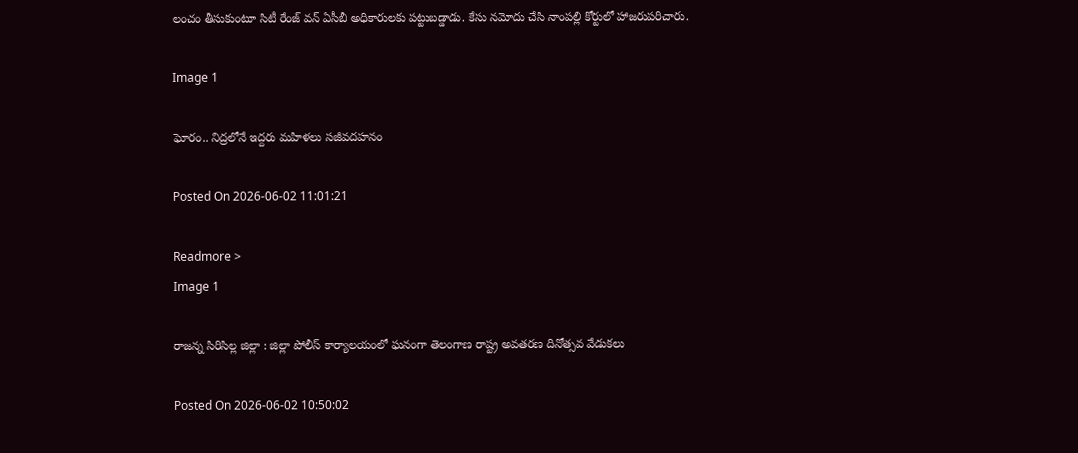లంచం తీసుకుంటూ సిటీ రేంజ్‌ వన్‌ ఏసీబీ అధికారులకు పట్టుబడ్డాడు. కేసు నమోదు చేసి నాంపల్లి కోర్టులో హాజరుపరిచారు.

Image 1

ఘోరం.. నిద్రలోనే ఇద్దరు మహిళలు సజీవదహనం

Posted On 2026-06-02 11:01:21

Readmore >
Image 1

రాజన్న సిరిసిల్ల జిల్లా : జిల్లా పోలీస్ కార్యాలయంలో ఘనంగా తెలంగాణ రాష్ట్ర అవతరణ దినోత్సవ వేడుకలు

Posted On 2026-06-02 10:50:02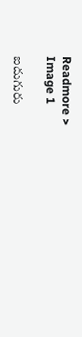Readmore >
Image 1

ఐదుగురు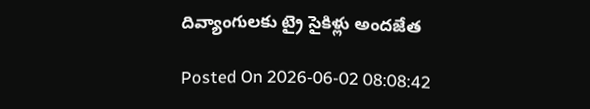దివ్యాంగులకు ట్రై సైకిళ్లు అందజేత

Posted On 2026-06-02 08:08:42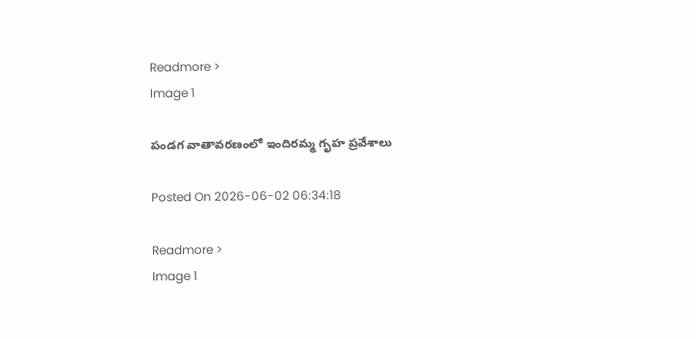Readmore >
Image 1

పండగ వాతావరణంలో ఇందిరమ్మ గృహ ప్రవేశాలు

Posted On 2026-06-02 06:34:18

Readmore >
Image 1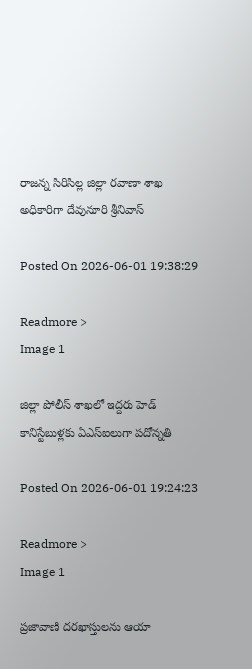రాజన్న సిరిసిల్ల జిల్లా రవాణా శాఖ అధికారిగా దేవునూరి శ్రీనివాస్

Posted On 2026-06-01 19:38:29

Readmore >
Image 1

జిల్లా పోలీస్ శాఖలో ఇద్దరు హెడ్ కానిస్టేబుళ్లకు ఏఎస్ఐలుగా పదోన్నతి

Posted On 2026-06-01 19:24:23

Readmore >
Image 1

ప్రజావాణి దరఖాస్తులను ఆయా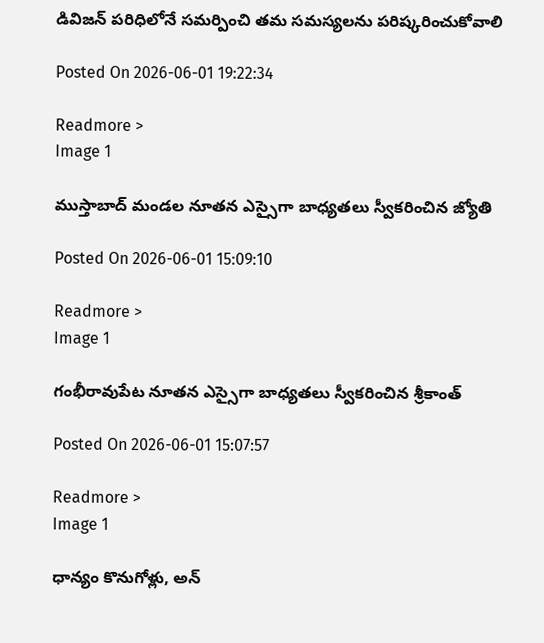డివిజన్ పరిధిలోనే సమర్పించి తమ సమస్యలను పరిష్కరించుకోవాలి

Posted On 2026-06-01 19:22:34

Readmore >
Image 1

ముస్తాబాద్ మండల నూతన ఎస్సైగా బాధ్యతలు స్వీకరించిన జ్యోతి

Posted On 2026-06-01 15:09:10

Readmore >
Image 1

గంభీరావుపేట నూతన ఎస్సైగా బాధ్యతలు స్వీకరించిన శ్రీకాంత్

Posted On 2026-06-01 15:07:57

Readmore >
Image 1

ధాన్యం కొనుగోళ్లు, అన్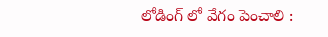లోడింగ్ లో వేగం పెంచాలి :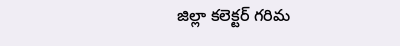జిల్లా కలెక్టర్ గరిమ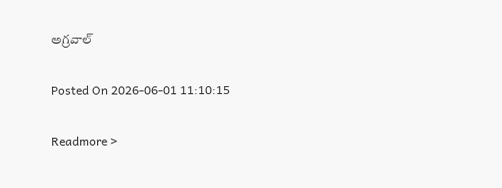అగ్రవాల్

Posted On 2026-06-01 11:10:15

Readmore >